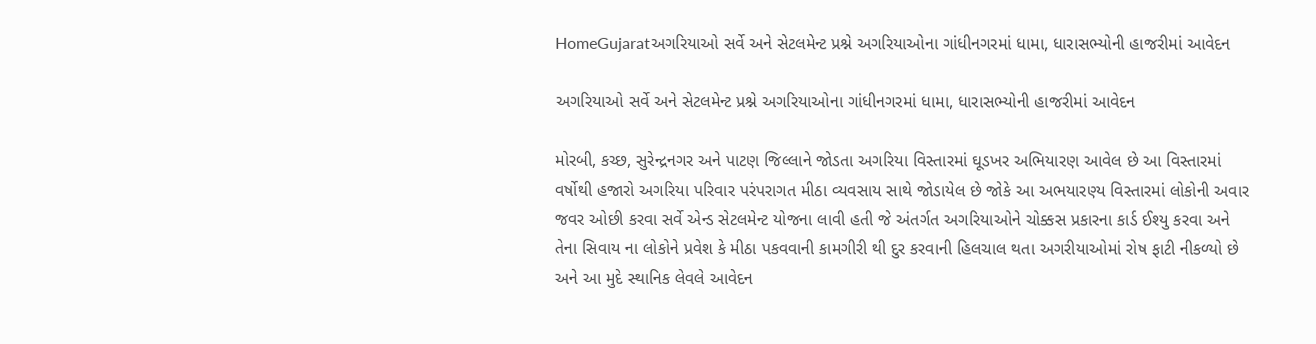HomeGujaratઅગરિયાઓ સર્વે અને સેટલમેન્ટ પ્રશ્ને અગરિયાઓના ગાંધીનગરમાં ધામા, ધારાસભ્યોની હાજરીમાં આવેદન

અગરિયાઓ સર્વે અને સેટલમેન્ટ પ્રશ્ને અગરિયાઓના ગાંધીનગરમાં ધામા, ધારાસભ્યોની હાજરીમાં આવેદન

મોરબી, કચ્છ, સુરેન્દ્રનગર અને પાટણ જિલ્લાને જોડતા અગરિયા વિસ્તારમાં ઘૂડખર અભિયારણ આવેલ છે આ વિસ્તારમાં વર્ષોથી હજારો અગરિયા પરિવાર પરંપરાગત મીઠા વ્યવસાય સાથે જોડાયેલ છે જોકે આ અભયારણ્ય વિસ્તારમાં લોકોની અવાર જવર ઓછી કરવા સર્વે એન્ડ સેટલમેન્ટ યોજના લાવી હતી જે અંતર્ગત અગરિયાઓને ચોક્કસ પ્રકારના કાર્ડ ઈશ્યુ કરવા અને તેના સિવાય ના લોકોને પ્રવેશ કે મીઠા પકવવાની કામગીરી થી દુર કરવાની હિલચાલ થતા અગરીયાઓમાં રોષ ફાટી નીકળ્યો છે અને આ મુદે સ્થાનિક લેવલે આવેદન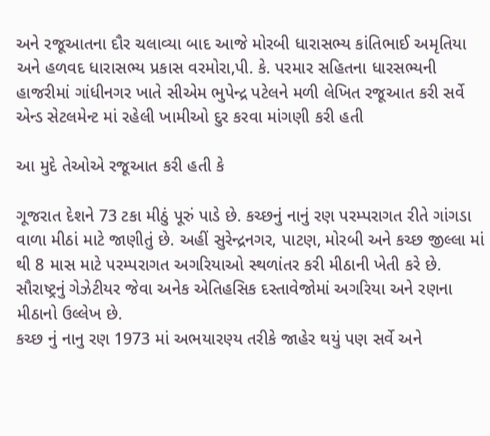અને રજૂઆતના દૌર ચલાવ્યા બાદ આજે મોરબી ધારાસભ્ય કાંતિભાઈ અમૃતિયા અને હળવદ ધારાસભ્ય પ્રકાસ વરમોરા,પી. કે. પરમાર સહિતના ધારસભ્યની હાજરીમાં ગાંધીનગર ખાતે સીએમ ભુપેન્દ્ર પટેલને મળી લેખિત રજૂઆત કરી સર્વે એન્ડ સેટલમેન્ટ માં રહેલી ખામીઓ દુર કરવા માંગણી કરી હતી

આ મુદે તેઓએ રજૂઆત કરી હતી કે

ગૂજરાત દેશને 73 ટકા મીઠું પૂરું પાડે છે. કચ્છનું નાનું રણ પરમ્પરાગત રીતે ગાંગડા વાળા મીઠાં માટે જાણીતું છે. અહીં સુરેન્દ્રનગર, પાટણ, મોરબી અને કચ્છ જીલ્લા માં થી 8 માસ માટે પરમ્પરાગત અગરિયાઓ સ્થળાંતર કરી મીઠાની ખેતી કરે છે. સૌરાષ્ટ્રનું ગેઝેટીયર જેવા અનેક એતિહસિક દસ્તાવેજોમાં અગરિયા અને રણના મીઠાનો ઉલ્લેખ છે.
કચ્છ નું નાનુ રણ 1973 માં અભયારણ્ય તરીકે જાહેર થયું પણ સર્વે અને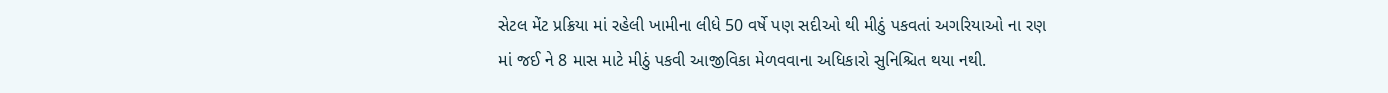સેટલ મેંટ પ્રક્રિયા માં રહેલી ખામીના લીધે 50 વર્ષે પણ સદીઓ થી મીઠું પકવતાં અગરિયાઓ ના રણ માં જઈ ને 8 માસ માટે મીઠું પકવી આજીવિકા મેળવવાના અધિકારો સુનિશ્ચિત થયા નથી.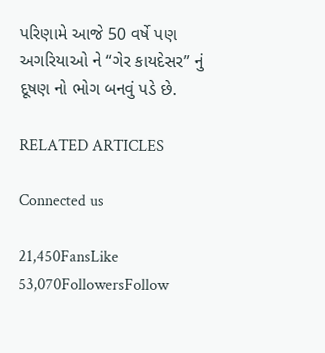પરિણામે આજે 50 વર્ષે પણ અગરિયાઓ ને “ગેર કાયદેસર” નું દૂષણ નો ભોગ બનવું પડે છે.

RELATED ARTICLES

Connected us

21,450FansLike
53,070FollowersFollow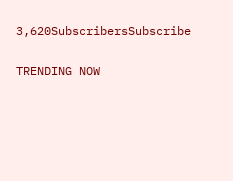3,620SubscribersSubscribe

TRENDING NOW